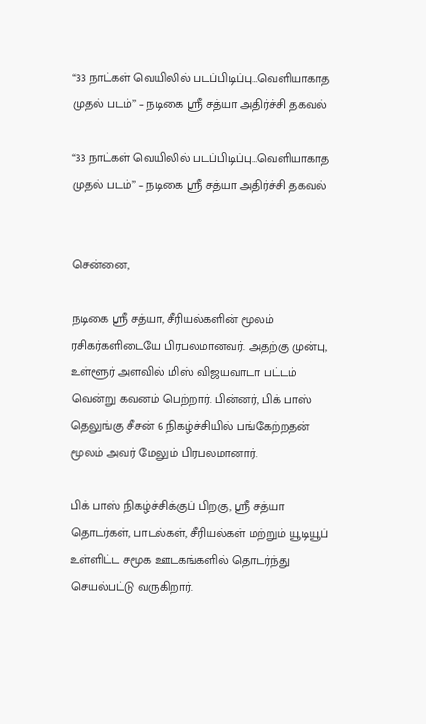“33 நாட்கள் வெயிலில் படப்பிடிப்பு…வெளியாகாத முதல் படம்’’ – நடிகை ஸ்ரீ சத்யா அதிர்ச்சி தகவல்

“33 நாட்கள் வெயிலில் படப்பிடிப்பு…வெளியாகாத முதல் படம்’’ – நடிகை ஸ்ரீ சத்யா அதிர்ச்சி தகவல்


சென்னை,

நடிகை ஸ்ரீ சத்யா, சீரியல்களின் மூலம் ரசிகர்களிடையே பிரபலமானவர். அதற்கு முன்பு, உள்ளூர் அளவில் மிஸ் விஜயவாடா பட்டம் வென்று கவனம் பெற்றார். பின்னர், பிக் பாஸ் தெலுங்கு சீசன் 6 நிகழ்ச்சியில் பங்கேற்றதன் மூலம் அவர் மேலும் பிரபலமானார்.

பிக் பாஸ் நிகழ்ச்சிக்குப் பிறகு, ஸ்ரீ சத்யா தொடர்கள், பாடல்கள், சீரியல்கள் மற்றும் யூடியூப் உள்ளிட்ட சமூக ஊடகங்களில் தொடர்ந்து செயல்பட்டு வருகிறார்.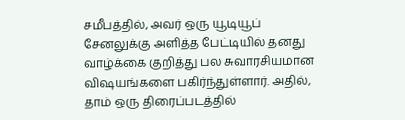சமீபத்தில், அவர் ஒரு யூடியூப் சேனலுக்கு அளித்த பேட்டியில் தனது வாழ்க்கை குறித்து பல சுவாரசியமான விஷயங்களை பகிர்ந்துள்ளார். அதில், தாம் ஒரு திரைப்படத்தில்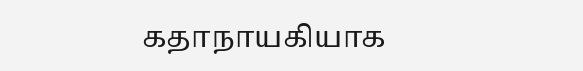கதாநாயகியாக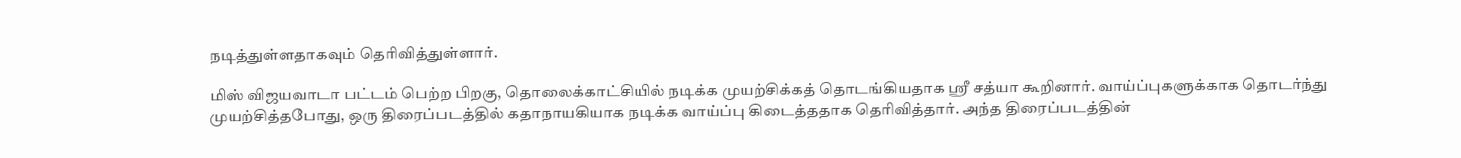நடித்துள்ளதாகவும் தெரிவித்துள்ளார்.

மிஸ் விஜயவாடா பட்டம் பெற்ற பிறகு, தொலைக்காட்சியில் நடிக்க முயற்சிக்கத் தொடங்கியதாக ஸ்ரீ சத்யா கூறினார். வாய்ப்புகளுக்காக தொடர்ந்து முயற்சித்தபோது, ஒரு திரைப்படத்தில் கதாநாயகியாக நடிக்க வாய்ப்பு கிடைத்ததாக தெரிவித்தார். அந்த திரைப்படத்தின்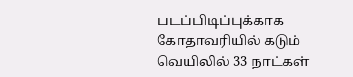படப்பிடிப்புக்காக கோதாவரியில் கடும் வெயிலில் 33 நாட்கள்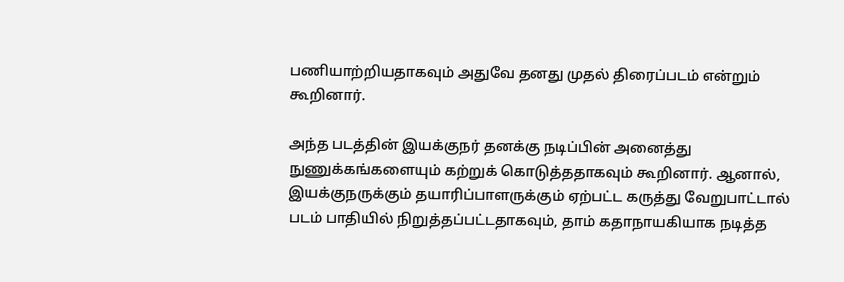பணியாற்றியதாகவும் அதுவே தனது முதல் திரைப்படம் என்றும் கூறினார்.

அந்த படத்தின் இயக்குநர் தனக்கு நடிப்பின் அனைத்து நுணுக்கங்களையும் கற்றுக் கொடுத்ததாகவும் கூறினார். ஆனால், இயக்குநருக்கும் தயாரிப்பாளருக்கும் ஏற்பட்ட கருத்து வேறுபாட்டால் படம் பாதியில் நிறுத்தப்பட்டதாகவும், தாம் கதாநாயகியாக நடித்த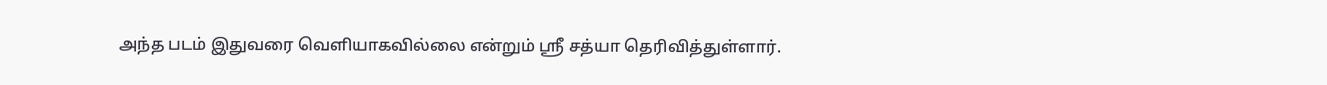அந்த படம் இதுவரை வெளியாகவில்லை என்றும் ஸ்ரீ சத்யா தெரிவித்துள்ளார்.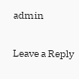admin

Leave a Reply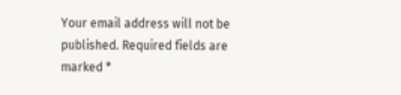Your email address will not be published. Required fields are marked *